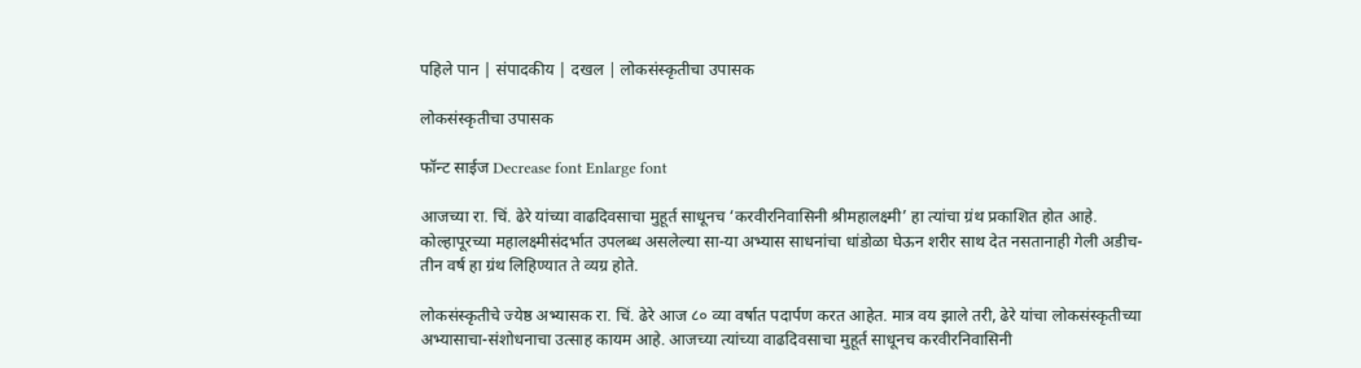पहिले पान | संपादकीय | दखल | लोकसंस्कृतीचा उपासक

लोकसंस्कृतीचा उपासक

फॉन्ट साईज Decrease font Enlarge font

आजच्या रा. चिं. ढेरे यांच्या वाढदिवसाचा मुहूर्त साधूनच ‘करवीरनिवासिनी श्रीमहालक्ष्मी’ हा त्यांचा ग्रंथ प्रकाशित होत आहे. कोल्हापूरच्या महालक्ष्मीसंदर्भात उपलब्ध असलेल्या सा-या अभ्यास साधनांचा धांडोळा घेऊन शरीर साथ देत नसतानाही गेली अडीच-तीन वर्ष हा ग्रंथ लिहिण्यात ते व्यग्र होते.

लोकसंस्कृतीचे ज्येष्ठ अभ्यासक रा. चिं. ढेरे आज ८० व्या वर्षात पदार्पण करत आहेत. मात्र वय झाले तरी, ढेरे यांचा लोकसंस्कृतीच्या अभ्यासाचा-संशोधनाचा उत्साह कायम आहे. आजच्या त्यांच्या वाढदिवसाचा मुहूर्त साधूनच करवीरनिवासिनी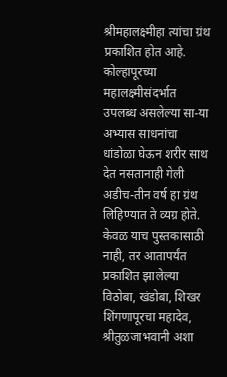श्रीमहालक्ष्मीहा त्यांचा ग्रंथ प्रकाशित होत आहे. कोल्हापूरच्या महालक्ष्मीसंदर्भात उपलब्ध असलेल्या सा-या अभ्यास साधनांचा धांडोळा घेऊन शरीर साथ देत नसतानाही गेली अडीच-तीन वर्ष हा ग्रंथ लिहिण्यात ते व्यग्र होते. केवळ याच पुस्तकासाठी नाही, तर आतापर्यंत प्रकाशित झालेल्या विठोबा, खंडोबा, शिखर शिंगणापूरचा महादेव, श्रीतुळजाभवानी अशा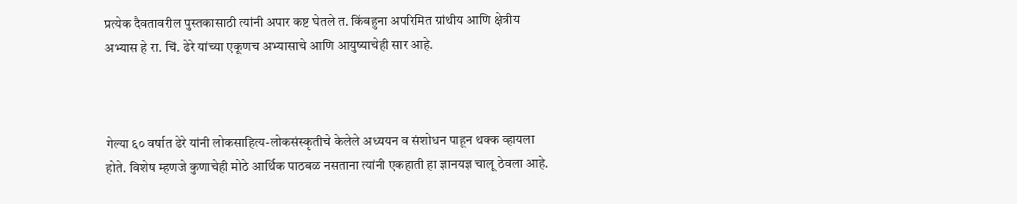प्रत्येक दैवतावरील पुस्तकासाठी त्यांनी अपार कष्ट घेतले त. किंबहुना अपरिमित ग्रांथीय आणि क्षेत्रीय अभ्यास हे रा. चिं. ढेरे यांच्या एकूणच अभ्यासाचे आणि आयुष्याचेही सार आहे.



गेल्या ६० वर्षात ढेरे यांनी लोकसाहित्य-लोकसंस्कृतीचे केलेले अध्ययन व संशोधन पाहून थक्क व्हायला होते. विशेष म्हणजे कुणाचेही मोठे आर्थिक पाठबळ नसताना त्यांनी एकहाती हा ज्ञानयज्ञ चालू ठेवला आहे.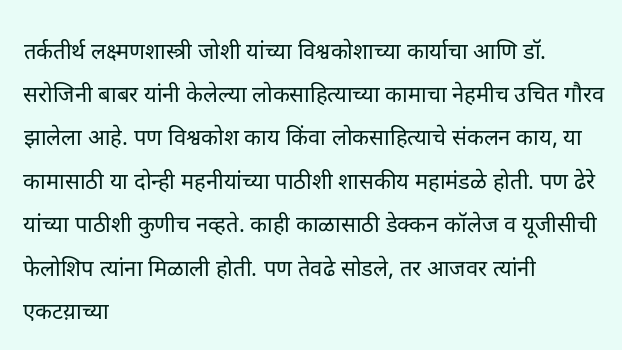तर्कतीर्थ लक्ष्मणशास्त्री जोशी यांच्या विश्वकोशाच्या कार्याचा आणि डॉ. सरोजिनी बाबर यांनी केलेल्या लोकसाहित्याच्या कामाचा नेहमीच उचित गौरव झालेला आहे. पण विश्वकोश काय किंवा लोकसाहित्याचे संकलन काय, या कामासाठी या दोन्ही महनीयांच्या पाठीशी शासकीय महामंडळे होती. पण ढेरे यांच्या पाठीशी कुणीच नव्हते. काही काळासाठी डेक्कन कॉलेज व यूजीसीची फेलोशिप त्यांना मिळाली होती. पण तेवढे सोडले, तर आजवर त्यांनी एकटय़ाच्या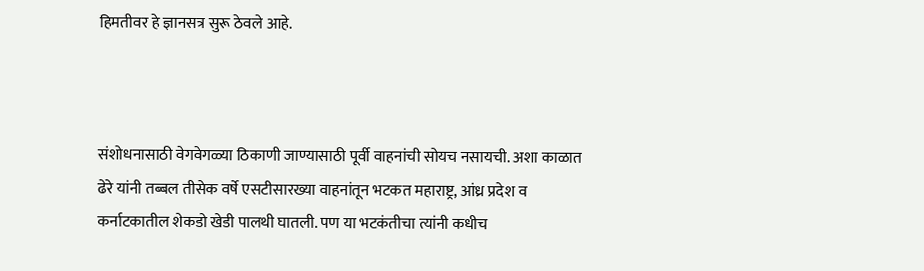हिमतीवर हे ज्ञानसत्र सुरू ठेवले आहे.



संशोधनासाठी वेगवेगळ्या ठिकाणी जाण्यासाठी पूर्वी वाहनांची सोयच नसायची. अशा काळात ढेरे यांनी तब्बल तीसेक वर्षे एसटीसारख्या वाहनांतून भटकत महाराष्ट्र, आंध्र प्रदेश व कर्नाटकातील शेकडो खेडी पालथी घातली. पण या भटकंतीचा त्यांनी कधीच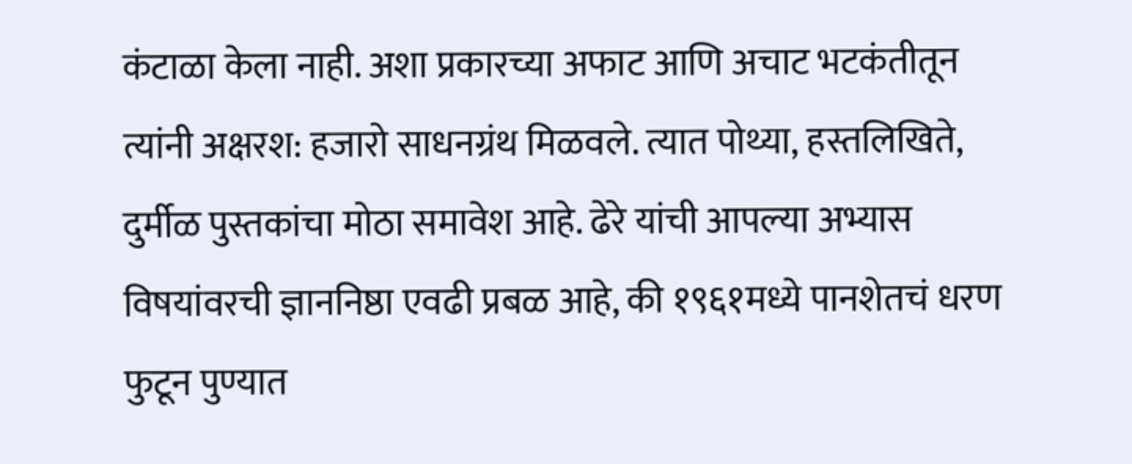कंटाळा केला नाही. अशा प्रकारच्या अफाट आणि अचाट भटकंतीतून त्यांनी अक्षरश: हजारो साधनग्रंथ मिळवले. त्यात पोथ्या, हस्तलिखिते, दुर्मीळ पुस्तकांचा मोठा समावेश आहे. ढेरे यांची आपल्या अभ्यास विषयांवरची ज्ञाननिष्ठा एवढी प्रबळ आहे, की १९६१मध्ये पानशेतचं धरण फुटून पुण्यात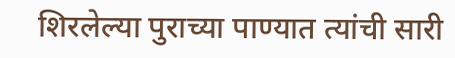शिरलेल्या पुराच्या पाण्यात त्यांची सारी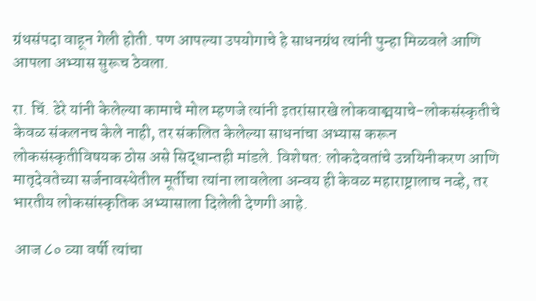ग्रंथसंपदा वाहून गेली होती. पण आपल्या उपयोगाचे हे साधनग्रंथ त्यांनी पुन्हा मिळवले आणि आपला अभ्यास सुरूच ठेवला.

रा. चिं. ढेरे यांनी केलेल्या कामाचे मोल म्हणजे त्यांनी इतरांसारखे लोकवाङ्मयाचे-लोकसंस्कृतीचे केवळ संकलनच केले नाही, तर संकलित केलेल्या साधनांचा अभ्यास करून लोकसंस्कृतीविषयक ठोस असे सिद्धान्तही मांडले. विशेषत: लोकदेवतांचे उन्नयिनीकरण आणि मातृदेवतेच्या सर्जनावस्थेतील मूर्तीचा त्यांना लावलेला अन्वय ही केवळ महाराष्ट्रालाच नव्हे, तर भारतीय लोकसांस्कृतिक अभ्यासाला दिलेली देणगी आहे.

 आज ८० व्या वर्षी त्यांचा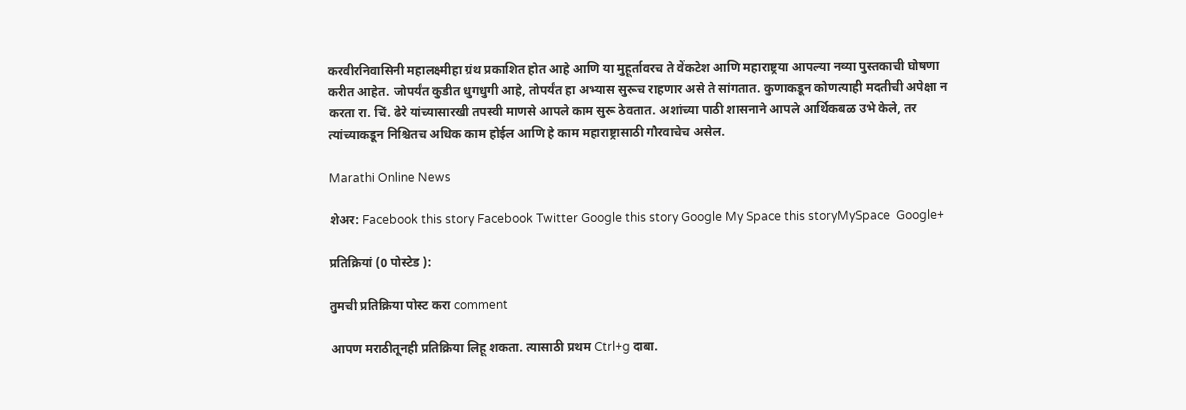करवीरनिवासिनी महालक्ष्मीहा ग्रंथ प्रकाशित होत आहे आणि या मुहूर्तावरच ते वेंकटेश आणि महाराष्ट्रया आपल्या नव्या पुस्तकाची घोषणा करीत आहेत. जोपर्यंत कुडीत धुगधुगी आहे, तोपर्यंत हा अभ्यास सुरूच राहणार असे ते सांगतात. कुणाकडून कोणत्याही मदतीची अपेक्षा न करता रा. चिं. ढेरे यांच्यासारखी तपस्वी माणसे आपले काम सुरू ठेवतात. अशांच्या पाठी शासनाने आपले आर्थिकबळ उभे केले, तर त्यांच्याकडून निश्चितच अधिक काम होईल आणि हे काम महाराष्ट्रासाठी गौरवाचेच असेल.

Marathi Online News

शेअर: Facebook this story Facebook Twitter Google this story Google My Space this storyMySpace  Google+

प्रतिक्रियां (0 पोस्टेड ):

तुमची प्रतिक्रिया पोस्ट करा comment

आपण मराठीतूनही प्रतिक्रिया लिहू शकता. त्यासाठी प्रथम Ctrl+g दाबा.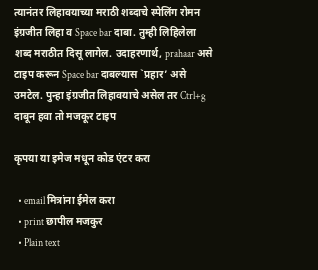त्यानंतर लिहावयाच्या मराठी शब्दाचे स्पेलिंग रोमन इंग्रजीत लिहा व Space bar दाबा. तुम्ही लिहिलेला शब्द मराठीत दिसू लागेल. उदाहरणार्थ, prahaar असे टाइप करून Space bar दाबल्यास `प्रहार’ असे उमटेल. पुन्हा इंग्रजीत लिहावयाचे असेल तर Ctrl+g दाबून हवा तो मजकूर टाइप

कृपया या इमेज मधून कोड एंटर करा

  • email मित्रांना ईमेल करा
  • print छापील मजकुर
  • Plain text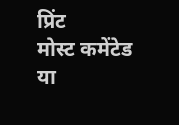प्रिंट
मोस्ट कमेंटेड
या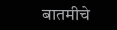बातमीचे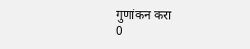गुणांकन करा
0